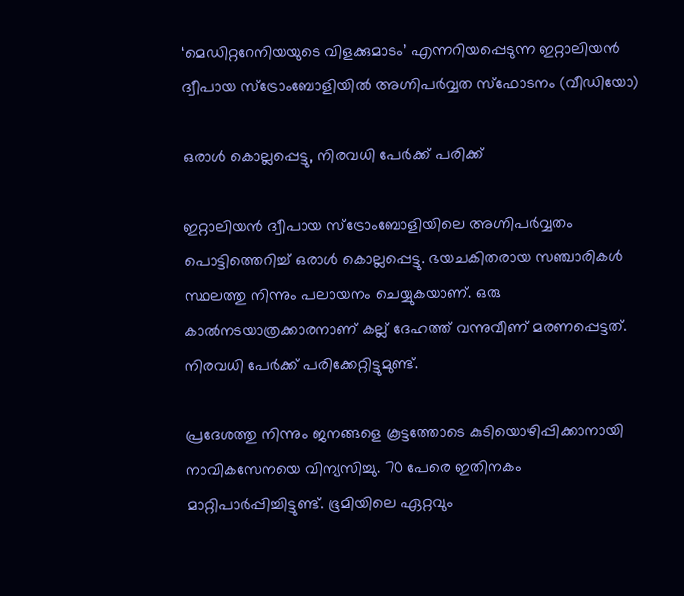‘മെഡിറ്ററേനിയയുടെ വിളക്കുമാടം’ എന്നറിയപ്പെടുന്ന ഇറ്റാലിയൻ ദ്വീപായ സ്ട്രോംബോളിയില്‍ അഗ്നിപർവ്വത സ്ഫോടനം (വീഡിയോ)

ഒരാൾ കൊല്ലപ്പെട്ടു, നിരവധി പേര്‍ക്ക് പരിക്ക്

ഇറ്റാലിയൻ ദ്വീപായ സ്ട്രോംബോളിയിലെ അഗ്നിപർവ്വതം പൊട്ടിത്തെറിച്ച് ഒരാൾ കൊല്ലപ്പെട്ടു. ഭയചകിതരായ സഞ്ചാരികള്‍ സ്ഥലത്തു നിന്നും പലായനം ചെയ്യുകയാണ്. ഒരു കാൽനടയാത്രക്കാരനാണ് കല്ല്‌ ദേഹത്ത് വന്നുവീണ് മരണപ്പെട്ടത്. നിരവധി പേര്‍ക്ക് പരിക്കേറ്റിട്ടുമുണ്ട്.

പ്രദേശത്തു നിന്നും ജനങ്ങളെ കൂട്ടത്തോടെ കുടിയൊഴിപ്പിക്കാനായി നാവികസേനയെ വിന്യസിച്ചു. 70 പേരെ ഇതിനകം മാറ്റിപാര്‍പ്പിച്ചിട്ടുണ്ട്. ഭൂമിയിലെ ഏറ്റവും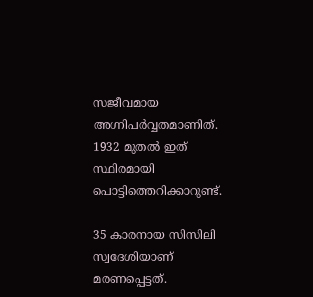സജീവമായ അഗ്നിപർവ്വതമാണിത്. 1932 മുതൽ ഇത് സ്ഥിരമായി പൊട്ടിത്തെറിക്കാറുണ്ട്.

35 കാരനായ സിസിലി സ്വദേശിയാണ് മരണപ്പെട്ടത്.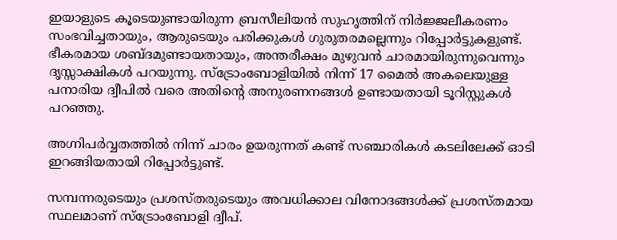ഇയാളുടെ കൂടെയുണ്ടായിരുന്ന ബ്രസീലിയൻ സുഹൃത്തിന് നിർജ്ജലീകരണം സംഭവിച്ചതായും, ആരുടെയും പരിക്കുകള്‍ ഗുരുതരമല്ലെന്നും റിപ്പോര്‍ട്ടുകളുണ്ട്. ഭീകരമായ ശബ്ദമുണ്ടായതായും, അന്തരീക്ഷം മുഴുവന്‍ ചാരമായിരുന്നുവെന്നും ദൃസ്സാക്ഷികള്‍ പറയുന്നു. സ്ട്രോംബോളിയിൽ നിന്ന് 17 മൈൽ അകലെയുള്ള പനാരിയ ദ്വീപില്‍ വരെ അതിന്‍റെ അനുരണനങ്ങള്‍ ഉണ്ടായതായി ടൂറിസ്റ്റുകള്‍ പറഞ്ഞു.

അഗ്നിപർവ്വതത്തിൽ നിന്ന് ചാരം ഉയരുന്നത് കണ്ട് സഞ്ചാരികള്‍ കടലിലേക്ക് ഓടി ഇറങ്ങിയതായി റിപ്പോർട്ടുണ്ട്.

സമ്പന്നരുടെയും പ്രശസ്തരുടെയും അവധിക്കാല വിനോദങ്ങള്‍ക്ക് പ്രശസ്തമായ സ്ഥലമാണ് സ്ട്രോംബോളി ദ്വീപ്.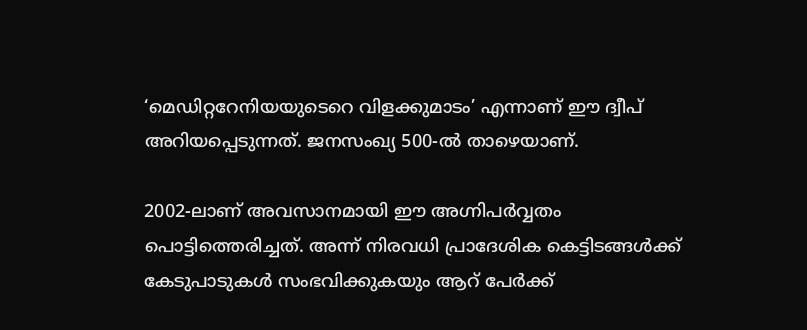‘മെഡിറ്ററേനിയയുടെറെ വിളക്കുമാടം’ എന്നാണ് ഈ ദ്വീപ്‌ അറിയപ്പെടുന്നത്. ജനസംഖ്യ 500-ല്‍ താഴെയാണ്.

2002-ലാണ് അവസാനമായി ഈ അഗ്നിപര്‍വ്വതം പൊട്ടിത്തെരിച്ചത്. അന്ന് നിരവധി പ്രാദേശിക കെട്ടിടങ്ങള്‍ക്ക് കേടുപാടുകള്‍ സംഭവിക്കുകയും ആറ് പേർക്ക്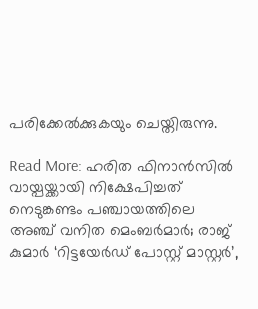പരിക്കേല്‍ക്കുകയും ചെയ്തിരുന്നു.

Read More: ഹരിത ഫിനാന്‍സില്‍ വായ്പയ്ക്കായി നിക്ഷേപിച്ചത് നെടുങ്കണ്ടം പഞ്ചായത്തിലെ അഞ്ച് വനിത മെംബര്‍മാര്‍; രാജ് കുമാര്‍ ‘റിട്ടയേര്‍ഡ് പോസ്റ്റ് മാസ്റ്റര്‍’,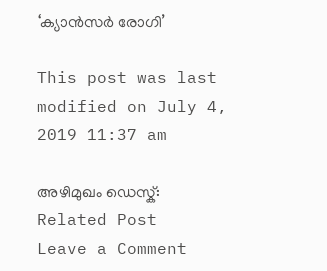‘ക്യാന്‍സര്‍ രോഗി’

This post was last modified on July 4, 2019 11:37 am

അഴിമുഖം ഡെസ്ക്:
Related Post
Leave a Comment